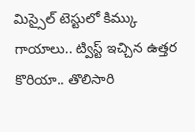మిస్సైల్ టెస్టులో కిమ్కు గాయాలు.. ట్విస్ట్ ఇచ్చిన ఉత్తర కొరియా.. తొలిసారి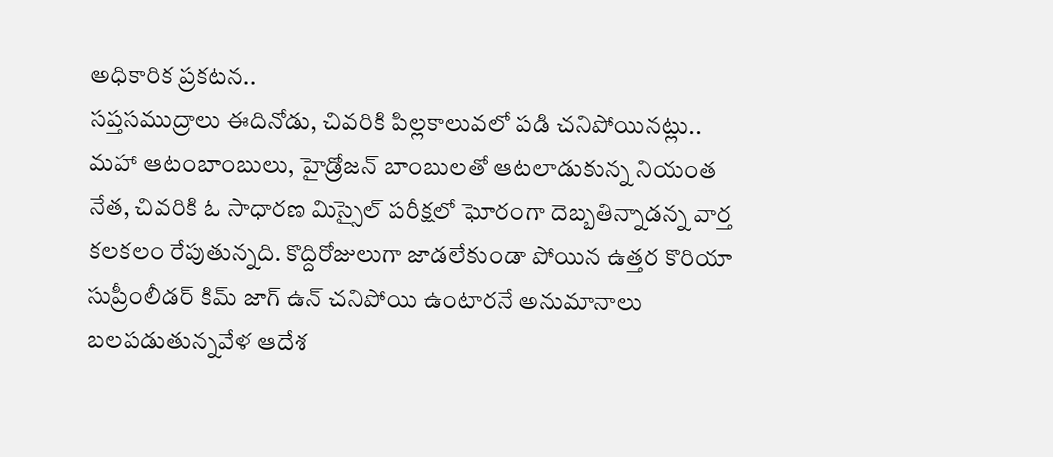అధికారిక ప్రకటన..
సప్తసముద్రాలు ఈదినోడు, చివరికి పిల్లకాలువలో పడి చనిపోయినట్లు.. మహా ఆటంబాంబులు, హైడ్రోజన్ బాంబులతో ఆటలాడుకున్న నియంత నేత, చివరికి ఓ సాధారణ మిస్సైల్ పరీక్షలో ఘోరంగా దెబ్బతిన్నాడన్న వార్త కలకలం రేపుతున్నది. కొద్దిరోజులుగా జాడలేకుండా పోయిన ఉత్తర కొరియా సుప్రీంలీడర్ కిమ్ జాగ్ ఉన్ చనిపోయి ఉంటారనే అనుమానాలు బలపడుతున్నవేళ ఆదేశ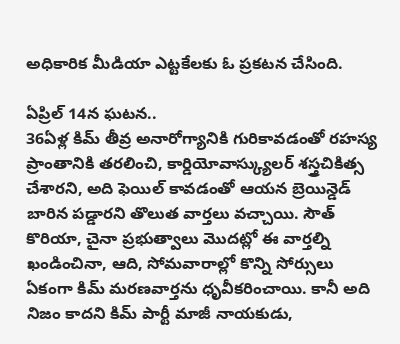అధికారిక మీడియా ఎట్టకేలకు ఓ ప్రకటన చేసింది.

ఏప్రిల్ 14న ఘటన..
36ఏళ్ల కిమ్ తీవ్ర అనారోగ్యానికి గురికావడంతో రహస్య ప్రాంతానికి తరలించి, కార్డియోవాస్క్యులర్ శస్త్రచికిత్స చేశారని, అది ఫెయిల్ కావడంతో ఆయన బ్రెయిన్డెడ్ బారిన పడ్డారని తొలుత వార్తలు వచ్చాయి. సౌత్ కొరియా, చైనా ప్రభుత్వాలు మొదట్లో ఈ వార్తల్ని ఖండించినా, ఆది, సోమవారాల్లో కొన్ని సోర్సులు ఏకంగా కిమ్ మరణవార్తను ధృవీకరించాయి. కానీ అది నిజం కాదని కిమ్ పార్టీ మాజీ నాయకుడు,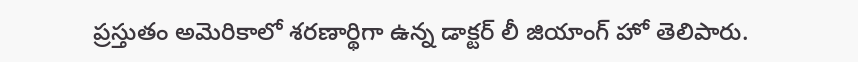ప్రస్తుతం అమెరికాలో శరణార్థిగా ఉన్న డాక్టర్ లీ జియాంగ్ హో తెలిపారు.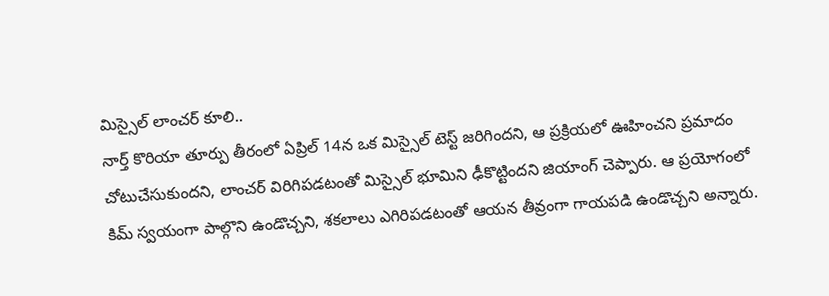మిస్సైల్ లాంచర్ కూలి..
నార్త్ కొరియా తూర్పు తీరంలో ఏప్రిల్ 14న ఒక మిస్సైల్ టెస్ట్ జరిగిందని, ఆ ప్రక్రియలో ఊహించని ప్రమాదం చోటుచేసుకుందని, లాంచర్ విరిగిపడటంతో మిస్సైల్ భూమిని ఢీకొట్టిందని జియాంగ్ చెప్పారు. ఆ ప్రయోగంలో కిమ్ స్వయంగా పాల్గొని ఉండొచ్చని, శకలాలు ఎగిరిపడటంతో ఆయన తీవ్రంగా గాయపడి ఉండొచ్చని అన్నారు.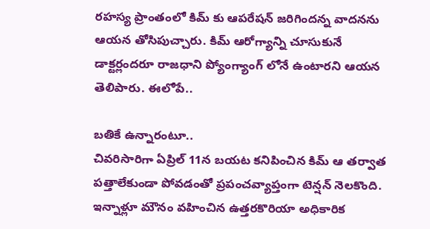రహస్య ప్రాంతంలో కిమ్ కు ఆపరేషన్ జరిగిందన్న వాదనను ఆయన తోసిపుచ్చారు. కిమ్ ఆరోగ్యాన్ని చూసుకునే డాక్టర్లందరూ రాజధాని ప్యోంగ్యాంగ్ లోనే ఉంటారని ఆయన తెలిపారు. ఈలోపే..

బతికే ఉన్నారంటూ..
చివరిసారిగా ఏప్రిల్ 11న బయట కనిపించిన కిమ్ ఆ తర్వాత పత్తాలేకుండా పోవడంతో ప్రపంచవ్యాప్తంగా టెన్షన్ నెలకొంది. ఇన్నాళ్లూ మౌనం వహించిన ఉత్తరకొరియా అధికారిక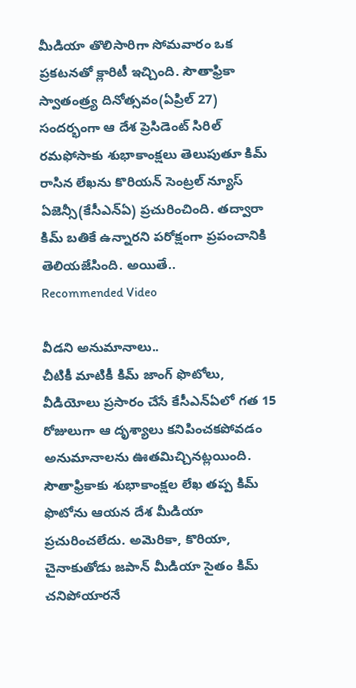మీడియా తొలిసారిగా సోమవారం ఒక ప్రకటనతో క్లారిటీ ఇచ్చింది. సౌతాఫ్రికా స్వాతంత్ర్య దినోత్సవం(ఏప్రిల్ 27) సందర్భంగా ఆ దేశ ప్రెసిడెంట్ సిరిల్ రమఫోసాకు శుభాకాంక్షలు తెలుపుతూ కిమ్ రాసిన లేఖను కొరియన్ సెంట్రల్ న్యూస్ ఏజెన్సీ(కేసీఎన్ఏ) ప్రచురించింది. తద్వారా కిమ్ బతికే ఉన్నారని పరోక్షంగా ప్రపంచానికి తెలియజేసింది. అయితే..
Recommended Video

వీడని అనుమానాలు..
చీటికీ మాటికీ కిమ్ జాంగ్ ఫొటోలు, వీడియోలు ప్రసారం చేసే కేసీఎన్ఏలో గత 15 రోజులుగా ఆ దృశ్యాలు కనిపించకపోవడం అనుమానాలను ఊతమిచ్చినట్లయింది. సౌతాఫ్రికాకు శుభాకాంక్షల లేఖ తప్ప కిమ్ ఫొటోను ఆయన దేశ మీడియా ప్రచురించలేదు. అమెరికా, కొరియా, చైనాకుతోడు జపాన్ మీడియా సైతం కిమ్ చనిపోయారనే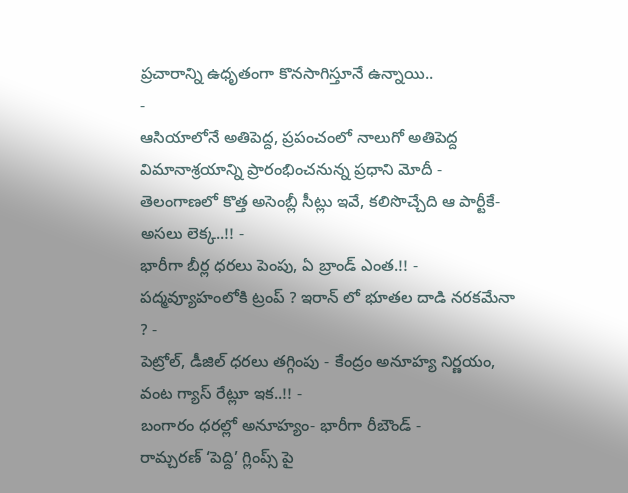ప్రచారాన్ని ఉధృతంగా కొనసాగిస్తూనే ఉన్నాయి..
-
ఆసియాలోనే అతిపెద్ద, ప్రపంచంలో నాలుగో అతిపెద్ద విమానాశ్రయాన్ని ప్రారంభించనున్న ప్రధాని మోదీ -
తెలంగాణలో కొత్త అసెంబ్లీ సీట్లు ఇవే, కలిసొచ్చేది ఆ పార్టీకే- అసలు లెక్క..!! -
భారీగా బీర్ల ధరలు పెంపు, ఏ బ్రాండ్ ఎంత.!! -
పద్మవ్యూహంలోకి ట్రంప్ ? ఇరాన్ లో భూతల దాడి నరకమేనా ? -
పెట్రోల్, డీజిల్ ధరలు తగ్గింపు - కేంద్రం అనూహ్య నిర్ణయం, వంట గ్యాస్ రేట్లూ ఇక..!! -
బంగారం ధరల్లో అనూహ్యం- భారీగా రీబౌండ్ -
రామ్చరణ్ ‘పెద్ది’ గ్లింప్స్ పై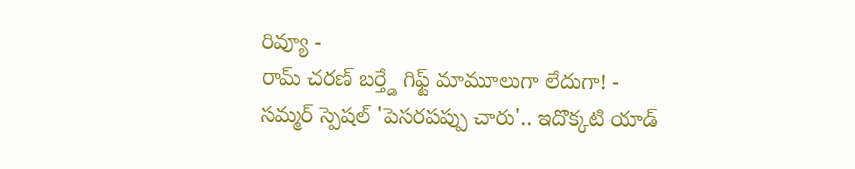రివ్యూ -
రామ్ చరణ్ బర్త్డే గిఫ్ట్ మామూలుగా లేదుగా! -
సమ్మర్ స్పెషల్ 'పెసరపప్పు చారు'.. ఇదొక్కటి యాడ్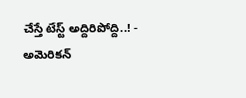చేస్తే టేస్ట్ అద్దిరిపోద్ది..! -
అమెరికన్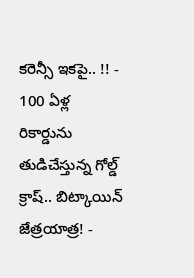కరెన్సీ ఇకపై.. !! -
100 ఏళ్ల రికార్డును తుడిచేస్తున్న గోల్డ్ క్రాష్.. బిట్కాయిన్ జేత్రయాత్ర! -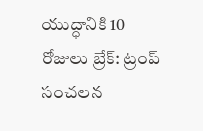యుద్ధానికి 10 రోజులు బ్రేక్: ట్రంప్ సంచలన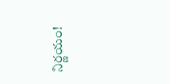నిర్ణయం!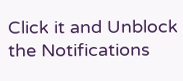Click it and Unblock the Notifications